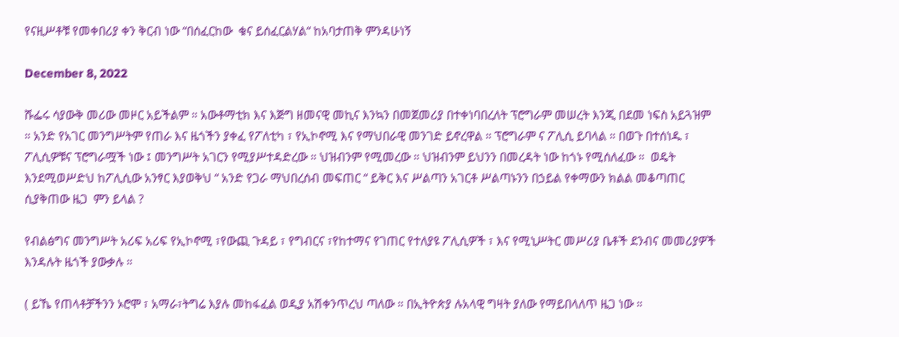የናዚሥቶቹ የመቀበሪያ ቀን ቅርብ ነው “በሰፈርከው  ቁና ይሰፈርልሃል“ ከአባታጠቅ ምንዳሁነኝ

December 8, 2022

ሹፌሩ ሳያውቅ መሪው መዞር አይችልም ። አውቶማቲክ እና እጅግ ዘመናዊ መኪና እንኳን በመጀመሪያ በተቀነባበረለት ፕሮግራም መሠረት እንጂ በደመ ነፍስ አይጓዝም ። አንድ የአገር መንግሥትም የጠራ እና ዜጎችን ያቀፈ የፖለቲካ ፣ የኢኮኖሚ እና የማህበራዊ መንገድ ይኖረዋል ። ፕሮግራም ና ፖሊሲ ይባላል ። በወጉ በተሰነዱ ፣ ፖሊሲዎቹና ፕሮግራሟች ነው ፤ መንግሥት አገርን የሚያሥተዳድረው ። ህዝብንም የሚመረው ። ህዝብንም ይህንን በመረዳት ነው ከጎኑ የሚሰለፈው ።  ወዴት እንደሚወሥድህ ከፖሊሲው አንፃር እያወቅህ “ አንድ የጋራ ማህበረሰብ መፍጠር “ ይቅር እና ሥልጣን አገርቶ ሥልጣኑንን በኃይል የቀማውን ክልል መቆጣጠር ሲያቅጠው ዜጋ  ምን ይላል ?

የብልፅግና መንግሥት አሪፍ አሪፍ የኢኮኖሚ ፣የውጪ ጉዳይ ፣ የግብርና ፣የከተማና የገጠር የተለያዩ ፖሊሲዎች ፣ እና የሚኒሥትር መሥሪያ ቤቶች ደንብና መመሪያዎች እንዳሉት ዜጎች ያውቃሉ ።

( ይኼ የጠላቶቻችንን ኦሮሞ ፣ አማራ፣ትግሬ እያሉ መከፋፈል ወዲያ አሽቀንጥረህ ጣለው ። በኢትዮጵያ ሉአላዊ ግዛት ያለው የማይበላለጥ ዜጋ ነው ።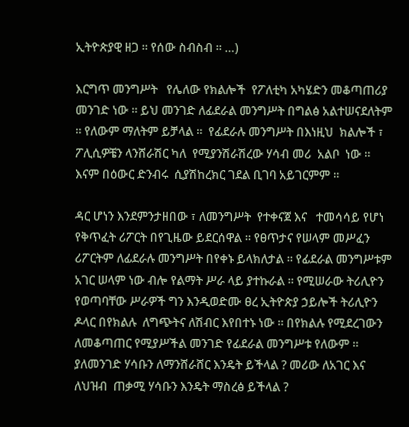ኢትዮጵያዊ ዘጋ ። የሰው ስብስብ ። …)

እርግጥ መንግሥት   የሌለው የክልሎች  የፖለቲካ አካሄድን መቆጣጠሪያ መንገድ ነው ። ይህ መንገድ ለፊደራል መንግሥት በግልፅ አልተሠናደለትም ። የለውም ማለትም ይቻላል ።  የፊደራሉ መንግሥት በእነዚህ  ክልሎች ፣ ፖሊሲዎቼን ላንሸራሽር ካለ  የሚያንሽራሽረው ሃሳብ መሪ  አልቦ  ነው ። እናም በዕውር ድንብሩ  ሲያሽከረክር ገደል ቢገባ አይገርምም ።

ዳር ሆነን እንደምንታዘበው ፣ ለመንግሥት  የተቀናጀ እና   ተመሳሳይ የሆነ የቅጥፈት ሪፖርት በየጊዜው ይደርሰዋል ። የፀጥታና የሠላም መሥፈን ሪፖርትም ለፊደራሉ መንግሥት በየቀኑ ይላክለታል ። የፊደራል መንግሥቱም አገር ሠላም ነው ብሎ የልማት ሥራ ላይ ያተኩራል ። የሚሠራው ትሪሊዮን የወጣባቸው ሥራዎች ግን እንዲወድሙ ፀረ ኢትዮጵያ ኃይሎች ትሪሊዮን ዶላር በየክልሉ  ለግጭትና ለሽብር እየበተኑ ነው ። በየክልሉ የሚደረገውን ለመቆጣጠር የሚያሥችል መንገድ የፊደራል መንግሥቱ የለውም ። ያለመንገድ ሃሳቡን ለማንሸራሸር እንዴት ይችላል ? መሪው ለአገር እና ለህዝብ  ጠቃሚ ሃሳቡን እንዴት ማስረፅ ይችላል ?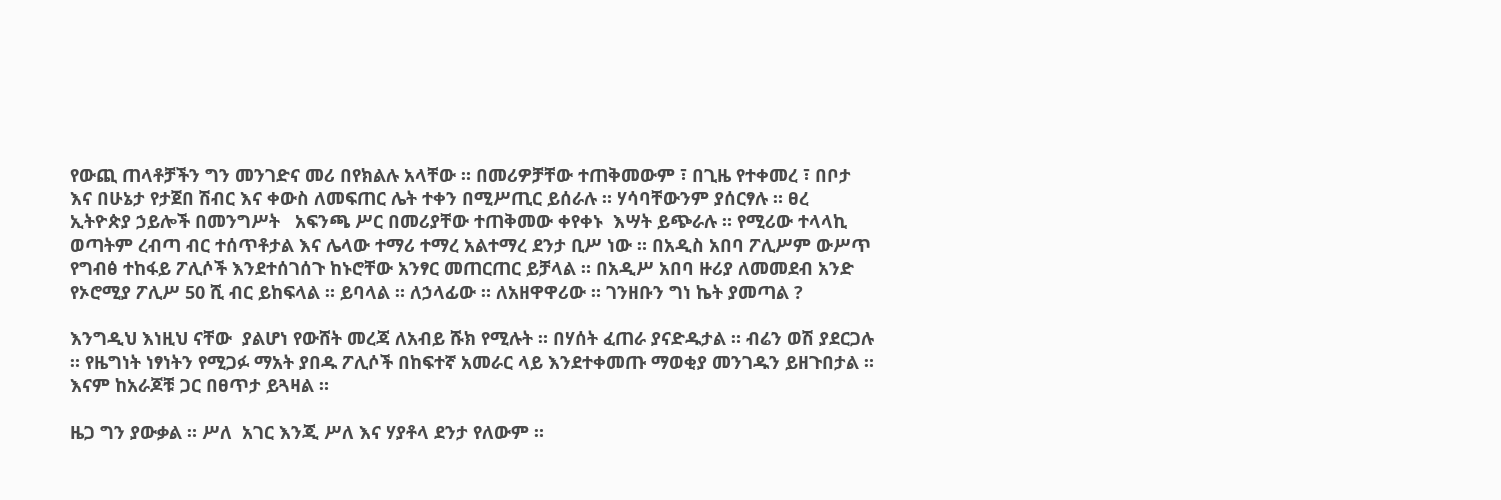የውጪ ጠላቶቻችን ግን መንገድና መሪ በየክልሉ አላቸው ። በመሪዎቻቸው ተጠቅመውም ፣ በጊዜ የተቀመረ ፣ በቦታ እና በሁኔታ የታጀበ ሽብር እና ቀውስ ለመፍጠር ሌት ተቀን በሚሥጢር ይሰራሉ ። ሃሳባቸውንም ያሰርፃሉ ። ፀረ ኢትዮጵያ ኃይሎች በመንግሥት   አፍንጫ ሥር በመሪያቸው ተጠቅመው ቀየቀኑ  እሣት ይጭራሉ ። የሚሪው ተላላኪ ወጣትም ረብጣ ብር ተሰጥቶታል እና ሌላው ተማሪ ተማረ አልተማረ ደንታ ቢሥ ነው ። በአዲስ አበባ ፖሊሥም ውሥጥ የግብፅ ተከፋይ ፖሊሶች እንደተሰገሰጉ ከኑሮቸው አንፃር መጠርጠር ይቻላል ። በአዲሥ አበባ ዙሪያ ለመመደብ አንድ የኦሮሚያ ፖሊሥ 50 ሺ ብር ይከፍላል ። ይባላል ። ለኃላፊው ። ለአዘዋዋሪው ። ገንዘቡን ግነ ኬት ያመጣል ?

እንግዲህ እነዚህ ናቸው  ያልሆነ የውሸት መረጃ ለአብይ ሹክ የሚሉት ። በሃሰት ፈጠራ ያናድዱታል ። ብሬን ወሽ ያደርጋሉ ። የዜግነት ነፃነትን የሚጋፉ ማአት ያበዱ ፖሊሶች በከፍተኛ አመራር ላይ እንደተቀመጡ ማወቂያ መንገዱን ይዘጉበታል ። እናም ከአራጆቹ ጋር በፀጥታ ይጓዛል ።

ዜጋ ግን ያውቃል ። ሥለ  አገር እንጂ ሥለ እና ሃያቶላ ደንታ የለውም ።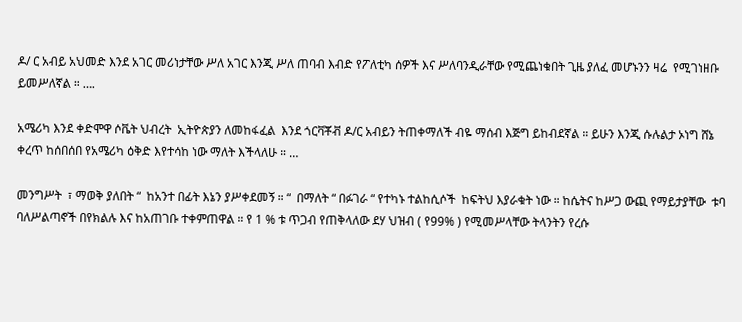ዶ/ ር አብይ አህመድ እንደ አገር መሪነታቸው ሥለ አገር እንጂ ሥለ ጠባብ እብድ የፖለቲካ ሰዎች እና ሥለባንዲራቸው የሚጨነቁበት ጊዜ ያለፈ መሆኑንን ዛሬ  የሚገነዘቡ ይመሥለኛል ። ….

አሜሪካ እንደ ቀድሞዋ ሶቬት ህብረት  ኢትዮጵያን ለመከፋፈል  እንደ ጎርቫቾቭ ዶ/ር አብይን ትጠቀማለች ብዬ ማሰብ እጅግ ይከብደኛል ። ይሁን እንጂ ሱሉልታ ኦነግ ሸኔ ቀረጥ ከሰበሰበ የአሜሪካ ዕቅድ እየተሳከ ነው ማለት እችላለሁ ። …

መንግሥት  ፣ ማወቅ ያለበት “  ከአንተ በፊት እኔን ያሥቀደመኝ ። “  በማለት “ በፉገራ “ የተካኑ ተልከሲሶች  ከፍትህ እያራቁት ነው ። ከሴትና ከሥጋ ውጪ የማይታያቸው  ቱባ ባለሥልጣኖች በየክልሉ እና ከአጠገቡ ተቀምጠዋል ። የ 1 % ቱ ጥጋብ የጠቅላለው ደሃ ህዝብ ( የ99% ) የሚመሥላቸው ትላንትን የረሱ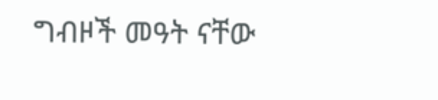ግብዞች መዓት ናቸው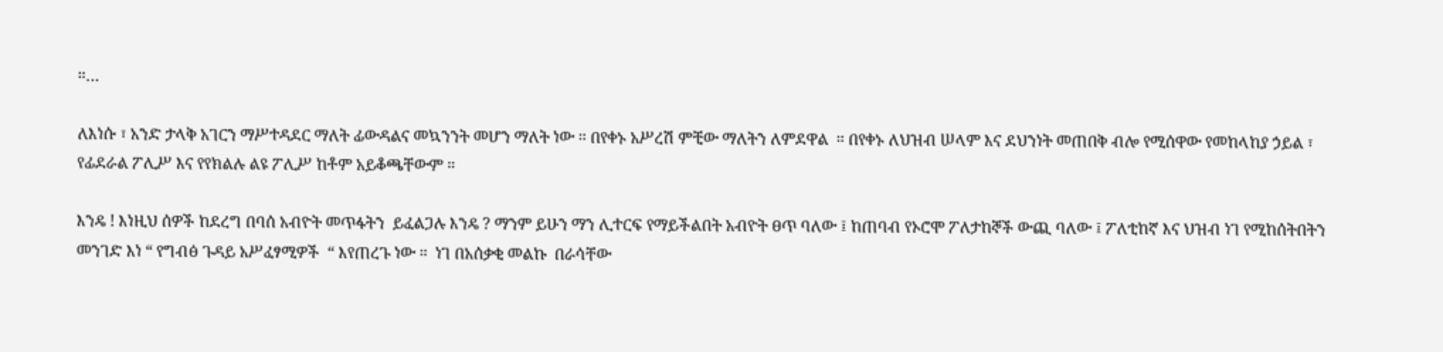።…

ለእነሱ ፣ አንድ ታላቅ አገርን ማሥተዳደር ማለት ፊውዳልና መኳንንት መሆን ማለት ነው ። በየቀኑ አሥረሽ ምቺው ማለትን ለምደዋል  ። በየቀኑ ለህዝብ ሠላም እና ደህንነት መጠበቅ ብሎ የሚሰዋው የመከላከያ ኃይል ፣ የፊደራል ፖሊሥ እና የየክልሉ ልዩ ፖሊሥ ከቶም አይቆጫቸውም ።

እንዴ ! እነዚህ ሰዎች ከደረግ በባሰ አብዮት መጥፋትን  ይፈልጋሉ እንዴ ? ማንም ይሁን ማን ሊተርፍ የማይችልበት አብዮት ፀጥ ባለው ፤ ከጠባብ የኦሮሞ ፖለታከኞች ውጪ ባለው ፤ ፖለቲከኛ እና ህዝብ ነገ የሚከሰትበትን መንገድ እነ “ የግብፅ ጉዳይ አሥፈፃሚዎች  “ እየጠረጉ ነው ።  ነገ በአሰቃቂ መልኩ  በራሳቸው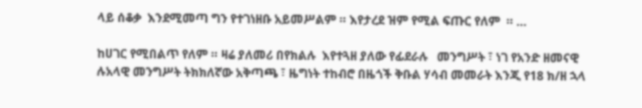ላይ ሰቆቃ  እንደሚመጣ ግን የተገነዘቡ አይመሥልም ። እየታረደ ዝም የሚል ፍጡር የለም  ። …

ከሀገር የሚበልጥ የለም ። ዛሬ ያለመሪ በየክልሉ  እየተጓዘ ያለው የፊደራሉ   መንግሥት ፣ ነገ የአንድ ዘመናዊ ሉአላዊ መንግሥት ትክክለኛው አቅጣጫ ፣ ዜግነት ተከብሮ በዜጎች ቅቡል ሃሳብ መመራት እንጂ የ18 ክ/ዘ ኋላ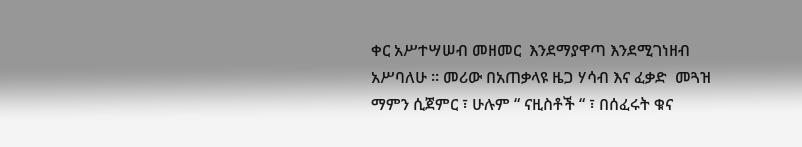ቀር አሥተሣሠብ መዘመር  እንደማያዋጣ እንደሚገነዘብ አሥባለሁ ። መሪው በአጠቃላዩ ዜጋ ሃሳብ እና ፈቃድ  መጓዝ ማምን ሲጀምር ፣ ሁሉም “ ናዚስቶች “ ፣ በሰፈሩት ቁና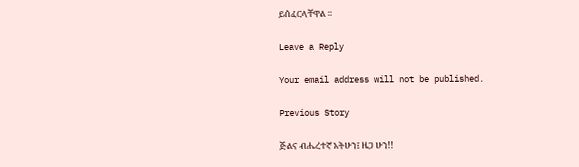ይሰፈርላቸዋል ።

Leave a Reply

Your email address will not be published.

Previous Story

ጅልና ብሔረተኛ አትሁን፤ ዜጋ ሁን!!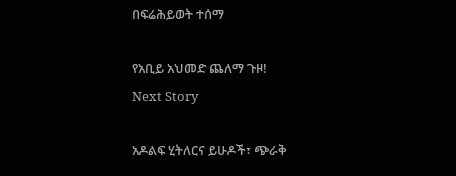በፍሬሕይወት ተሰማ

የአቢይ አህመድ ጨለማ ጉዞ!
Next Story

አዶልፍ ሂትለርና ይሁዶች፣ ጭራቅ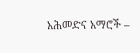አሕመድና አማሮች –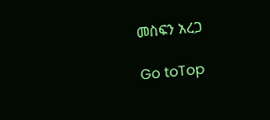መስፍን አረጋ

Go toTop